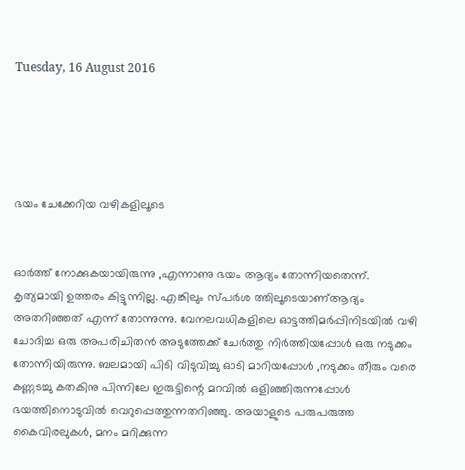Tuesday, 16 August 2016





ഭയം ചേക്കേറിയ വഴികളിലൂടെ


ഓർത്ത് നോക്കുകയായിരുന്നു ,എന്നാണു ഭയം ആദ്യം തോന്നിയതെന്ന്. കൃത്യമായി ഉത്തരം കിട്ടുന്നില്ല. എങ്കിലും സ്പർശ ത്തിലൂടെയാണ്ആദ്യം അതറിഞ്ഞത് എന്ന് തോന്നുന്നു. വേനലവധികളിലെ ഓട്ടത്തിമർപ്പിനിടയിൽ വഴി ചോദിച്ച ഒരു അപരിചിതൻ അടുത്തേക്ക് ചേർത്തു നിർത്തിയപ്പോൾ ഒരു നടുക്കം തോന്നിയിരുന്നു. ബലമായി പിടി വിടുവിച്ചു ഓടി മാറിയപ്പോൾ ,നടുക്കം തീരും വരെ കണ്ണടച്ചു കതകിനു പിന്നിലേ ഇരുട്ടിന്റെ മറവിൽ ഒളിഞ്ഞിരുന്നപ്പോൾ ഭയത്തിനൊടുവിൽ വെറുപ്പെത്തുന്നതറിഞ്ഞു. അയാളുടെ പരുപരുത്ത കൈവിരലുകൾ, മനം മറിക്കുന്ന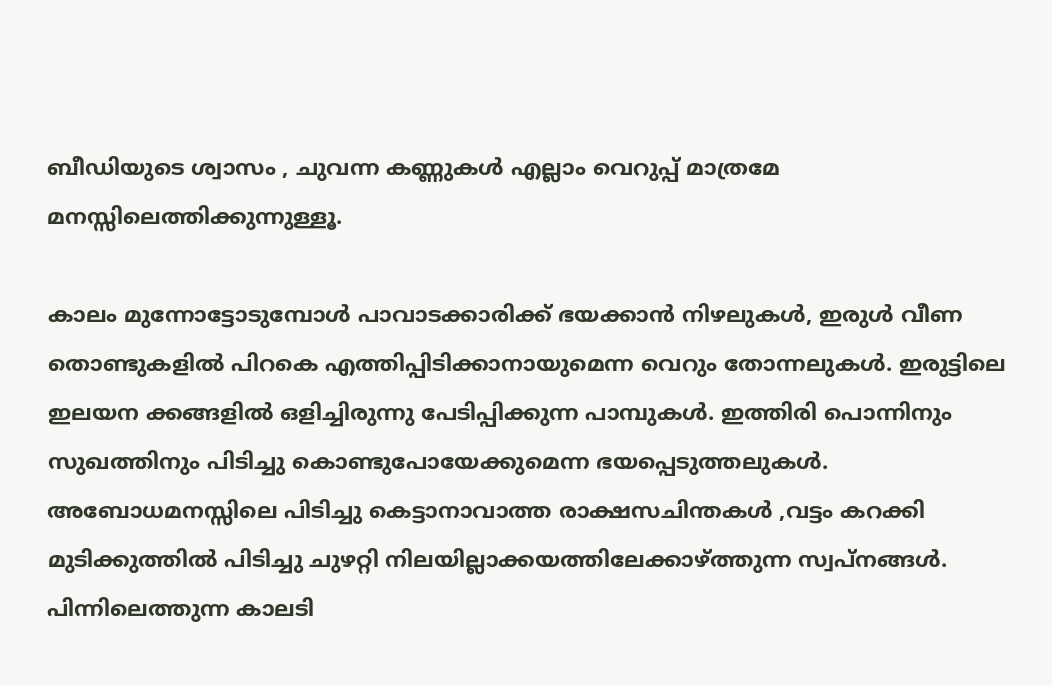ബീഡിയുടെ ശ്വാസം , ചുവന്ന കണ്ണുകൾ എല്ലാം വെറുപ്പ് മാത്രമേ മനസ്സിലെത്തിക്കുന്നുള്ളൂ.

കാലം മുന്നോട്ടോടുമ്പോൾ പാവാടക്കാരിക്ക് ഭയക്കാൻ നിഴലുകൾ, ഇരുൾ വീണ തൊണ്ടുകളിൽ പിറകെ എത്തിപ്പിടിക്കാനായുമെന്ന വെറും തോന്നലുകൾ. ഇരുട്ടിലെ ഇലയന ക്കങ്ങളിൽ ഒളിച്ചിരുന്നു പേടിപ്പിക്കുന്ന പാമ്പുകൾ. ഇത്തിരി പൊന്നിനും സുഖത്തിനും പിടിച്ചു കൊണ്ടുപോയേക്കുമെന്ന ഭയപ്പെടുത്തലുകൾ. അബോധമനസ്സിലെ പിടിച്ചു കെട്ടാനാവാത്ത രാക്ഷസചിന്തകൾ ,വട്ടം കറക്കി  മുടിക്കുത്തിൽ പിടിച്ചു ചുഴറ്റി നിലയില്ലാക്കയത്തിലേക്കാഴ്ത്തുന്ന സ്വപ്‌നങ്ങൾ. പിന്നിലെത്തുന്ന കാലടി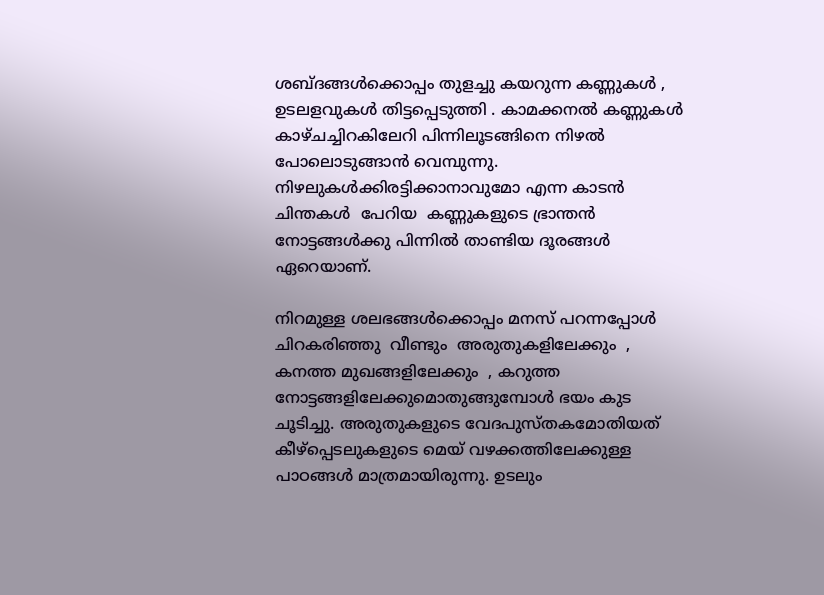ശബ്ദങ്ങൾക്കൊപ്പം തുളച്ചു കയറുന്ന കണ്ണുകൾ , ഉടലളവുകൾ തിട്ടപ്പെടുത്തി . കാമക്കനൽ കണ്ണുകൾ കാഴ്ചച്ചിറകിലേറി പിന്നിലൂടങ്ങിനെ നിഴൽ പോലൊടുങ്ങാൻ വെമ്പുന്നു. നിഴലുകൾക്കിരട്ടിക്കാനാവുമോ എന്ന കാടൻ ചിന്തകൾ  പേറിയ  കണ്ണുകളുടെ ഭ്രാന്തൻ നോട്ടങ്ങൾക്കു പിന്നിൽ താണ്ടിയ ദൂരങ്ങൾ ഏറെയാണ്.

നിറമുള്ള ശലഭങ്ങൾക്കൊപ്പം മനസ് പറന്നപ്പോൾ ചിറകരിഞ്ഞു  വീണ്ടും  അരുതുകളിലേക്കും  , കനത്ത മുഖങ്ങളിലേക്കും  , കറുത്ത നോട്ടങ്ങളിലേക്കുമൊതുങ്ങുമ്പോൾ ഭയം കുട  ചൂടിച്ചു. അരുതുകളുടെ വേദപുസ്തകമോതിയത് കീഴ്പ്പെടലുകളുടെ മെയ് വഴക്കത്തിലേക്കുള്ള പാഠങ്ങൾ മാത്രമായിരുന്നു. ഉടലും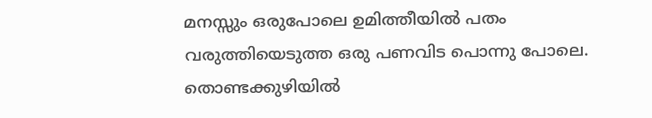മനസ്സും ഒരുപോലെ ഉമിത്തീയിൽ പതം വരുത്തിയെടുത്ത ഒരു പണവിട പൊന്നു പോലെ. തൊണ്ടക്കുഴിയിൽ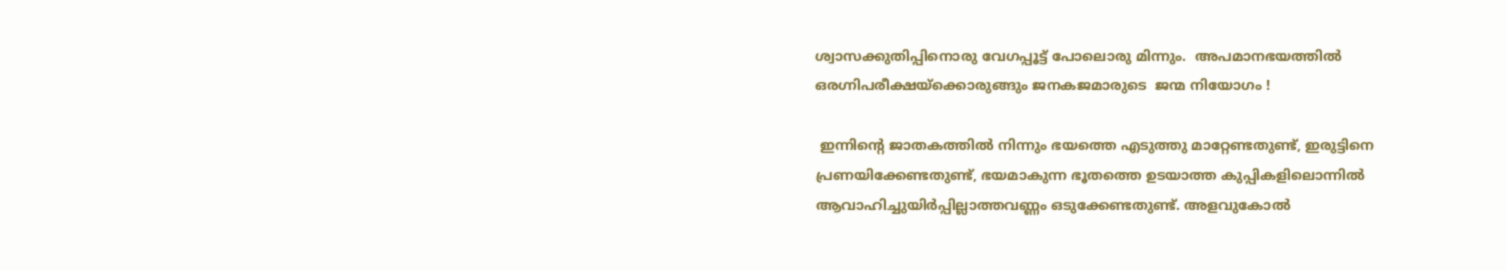ശ്വാസക്കുതിപ്പിനൊരു വേഗപ്പൂട്ട് പോലൊരു മിന്നും.  അപമാനഭയത്തിൽ ഒരഗ്നിപരീക്ഷയ്ക്കൊരുങ്ങും ജനകജമാരുടെ  ജന്മ നിയോഗം !

 ഇന്നിന്റെ ജാതകത്തിൽ നിന്നും ഭയത്തെ എടുത്തു മാറ്റേണ്ടതുണ്ട്, ഇരുട്ടിനെ പ്രണയിക്കേണ്ടതുണ്ട്, ഭയമാകുന്ന ഭൂതത്തെ ഉടയാത്ത കുപ്പികളിലൊന്നിൽ  ആവാഹിച്ചുയിർപ്പില്ലാത്തവണ്ണം ഒടുക്കേണ്ടതുണ്ട്. അളവുകോൽ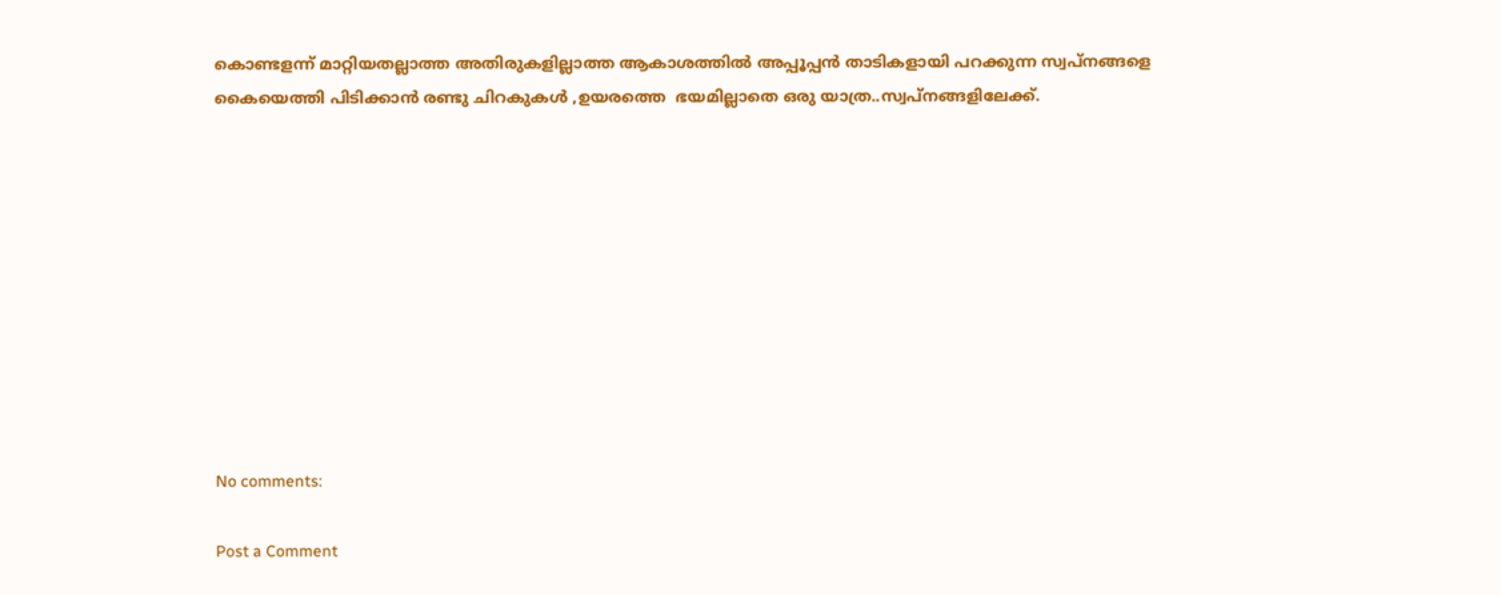കൊണ്ടളന്ന് മാറ്റിയതല്ലാത്ത അതിരുകളില്ലാത്ത ആകാശത്തിൽ അപ്പൂപ്പൻ താടികളായി പറക്കുന്ന സ്വപ്നങ്ങളെ കൈയെത്തി പിടിക്കാൻ രണ്ടു ചിറകുകൾ ,ഉയരത്തെ  ഭയമില്ലാതെ ഒരു യാത്ര..സ്വപ്നങ്ങളിലേക്ക്.










No comments:

Post a Comment